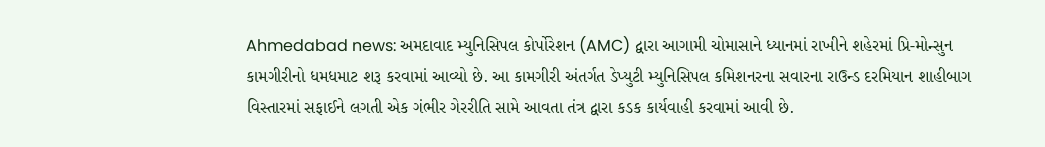Ahmedabad news: અમદાવાદ મ્યુનિસિપલ કોર્પોરેશન (AMC) દ્વારા આગામી ચોમાસાને ધ્યાનમાં રાખીને શહેરમાં પ્રિ-મોન્સુન કામગીરીનો ધમધમાટ શરૂ કરવામાં આવ્યો છે. આ કામગીરી અંતર્ગત ડેપ્યુટી મ્યુનિસિપલ કમિશનરના સવારના રાઉન્ડ દરમિયાન શાહીબાગ વિસ્તારમાં સફાઈને લગતી એક ગંભીર ગેરરીતિ સામે આવતા તંત્ર દ્વારા કડક કાર્યવાહી કરવામાં આવી છે.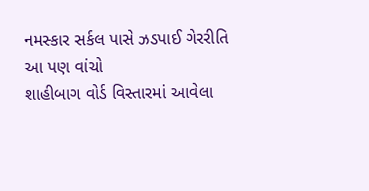નમસ્કાર સર્કલ પાસે ઝડપાઈ ગેરરીતિ
આ પણ વાંચો
શાહીબાગ વોર્ડ વિસ્તારમાં આવેલા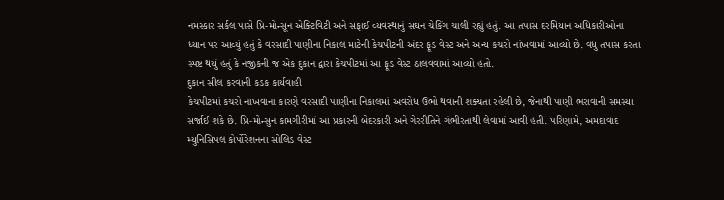નમસ્કાર સર્કલ પાસે પ્રિ-મોન્સૂન એક્ટિવિટી અને સફાઈ વ્યવસ્થાનું સઘન ચેકિંગ ચાલી રહ્યું હતું. આ તપાસ દરમિયાન અધિકારીઓના ધ્યાન પર આવ્યું હતું કે વરસાદી પાણીના નિકાલ માટેની કેચપીટની અંદર ફૂડ વેસ્ટ અને અન્ય કચરો નાંખવામાં આવ્યો છે. વધુ તપાસ કરતા સ્પષ્ટ થયું હતું કે નજીકની જ એક દુકાન દ્વારા કેચપીટમાં આ ફૂડ વેસ્ટ ઠાલવવામાં આવ્યો હતો.
દુકાન સીલ કરવાની કડક કાર્યવાહી
કેચપીટમાં કચરો નાખવાના કારણે વરસાદી પાણીના નિકાલમાં અવરોધ ઉભો થવાની શક્યતા રહેલી છે, જેનાથી પાણી ભરાવાની સમસ્યા સર્જાઈ શકે છે. પ્રિ-મોન્સુન કામગીરીમાં આ પ્રકારની બેદરકારી અને ગેરરીતિને ગંભીરતાથી લેવામાં આવી હતી. પરિણામે, અમદાવાદ મ્યુનિસિપલ કોર્પોરેશનના સોલિડ વેસ્ટ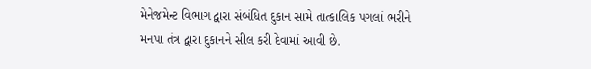મેનેજમેન્ટ વિભાગ દ્વારા સંબંધિત દુકાન સામે તાત્કાલિક પગલાં ભરીને મનપા તંત્ર દ્વારા દુકાનને સીલ કરી દેવામાં આવી છે.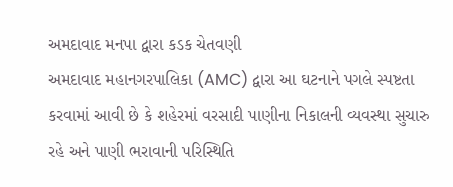અમદાવાદ મનપા દ્વારા કડક ચેતવણી
અમદાવાદ મહાનગરપાલિકા (AMC) દ્વારા આ ઘટનાને પગલે સ્પષ્ટતા કરવામાં આવી છે કે શહેરમાં વરસાદી પાણીના નિકાલની વ્યવસ્થા સુચારુ રહે અને પાણી ભરાવાની પરિસ્થિતિ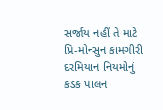સર્જાય નહીં તે માટે પ્રિ-મોન્સુન કામગીરી દરમિયાન નિયમોનું કડક પાલન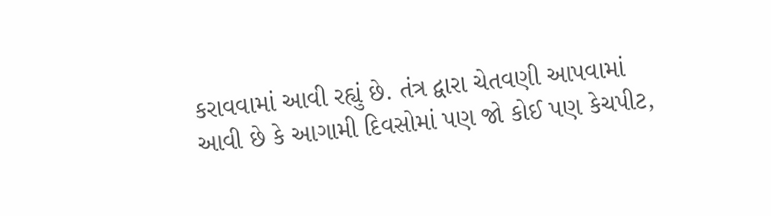કરાવવામાં આવી રહ્યું છે. તંત્ર દ્વારા ચેતવણી આપવામાં આવી છે કે આગામી દિવસોમાં પણ જો કોઈ પણ કેચપીટ,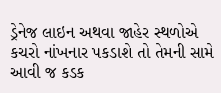ડ્રેનેજ લાઇન અથવા જાહેર સ્થળોએ કચરો નાંખનાર પકડાશે તો તેમની સામે આવી જ કડક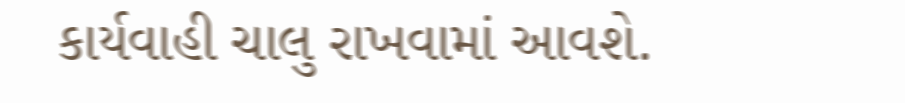કાર્યવાહી ચાલુ રાખવામાં આવશે.